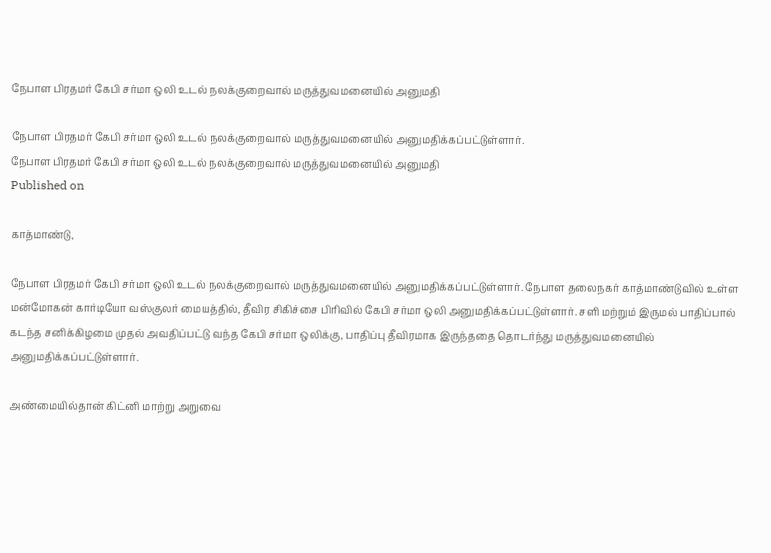நேபாள பிரதமர் கேபி சர்மா ஒலி உடல் நலக்குறைவால் மருத்துவமனையில் அனுமதி

நேபாள பிரதமர் கேபி சர்மா ஒலி உடல் நலக்குறைவால் மருத்துவமனையில் அனுமதிக்கப்பட்டுள்ளார்.
நேபாள பிரதமர் கேபி சர்மா ஒலி உடல் நலக்குறைவால் மருத்துவமனையில் அனுமதி
Published on

காத்மாண்டு,

நேபாள பிரதமர் கேபி சர்மா ஒலி உடல் நலக்குறைவால் மருத்துவமனையில் அனுமதிக்கப்பட்டுள்ளார். நேபாள தலைநகர் காத்மாண்டுவில் உள்ள மன்மோகன் கார்டியோ வஸ்குலர் மையத்தில், தீவிர சிகிச்சை பிரிவில் கேபி சர்மா ஒலி அனுமதிக்கப்பட்டுள்ளார். சளி மற்றும் இருமல் பாதிப்பால் கடந்த சனிக்கிழமை முதல் அவதிப்பட்டு வந்த கேபி சர்மா ஒலிக்கு, பாதிப்பு தீவிரமாக இருந்ததை தொடர்ந்து மருத்துவமனையில் அனுமதிக்கப்பட்டுள்ளார்.

அண்மையில்தான் கிட்னி மாற்று அறுவை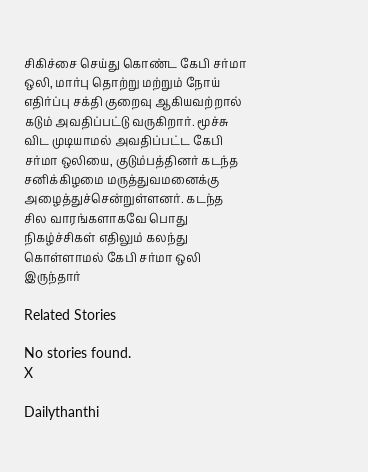சிகிச்சை செய்து கொண்ட கேபி சர்மா ஒலி, மார்பு தொற்று மற்றும் நோய் எதிர்ப்பு சக்தி குறைவு ஆகியவற்றால் கடும் அவதிப்பட்டு வருகிறார். மூச்சு விட முடியாமல் அவதிப்பட்ட கேபி சர்மா ஒலியை, குடும்பத்தினர் கடந்த சனிக்கிழமை மருத்துவமனைக்கு அழைத்துச்சென்றுள்ளனர். கடந்த சில வாரங்களாகவே பொது நிகழ்ச்சிகள் எதிலும் கலந்து கொள்ளாமல் கேபி சர்மா ஒலி இருந்தார்

Related Stories

No stories found.
X

Dailythanthi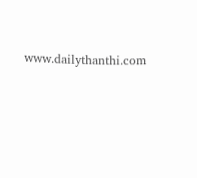www.dailythanthi.com